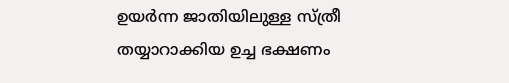ഉയര്‍ന്ന ജാതിയിലുള്ള സ്ത്രീ തയ്യാറാക്കിയ ഉച്ച ഭക്ഷണം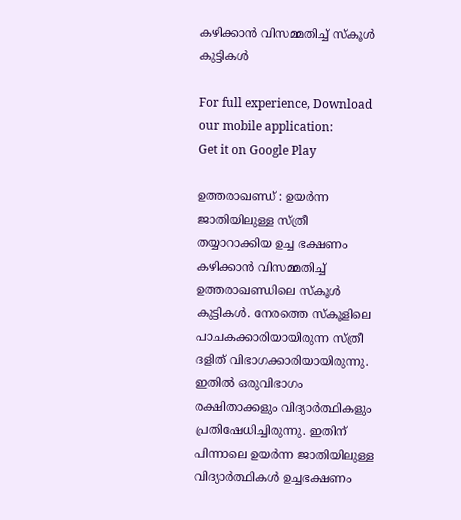കഴിക്കാന്‍ വിസമ്മതിച്ച്‌ സ്കൂള്‍ കുട്ടികള്‍

For full experience, Download our mobile application:
Get it on Google Play

ഉത്തരാഖണ്ഡ്‌ : ഉയര്‍ന്ന ജാതിയിലുള്ള സ്ത്രീ തയ്യാറാക്കിയ ഉച്ച ഭക്ഷണം കഴിക്കാന്‍ വിസമ്മതിച്ച്‌ ഉത്തരാഖണ്ഡിലെ സ്കൂള്‍ കുട്ടികള്‍. നേരത്തെ സ്കൂളിലെ പാചകക്കാരിയായിരുന്ന സ്ത്രീ ദളിത് വിഭാഗക്കാരിയായിരുന്നു. ഇതില്‍ ഒരുവിഭാഗം രക്ഷിതാക്കളും വിദ്യാര്‍ത്ഥികളും പ്രതിഷേധിച്ചിരുന്നു. ഇതിന് പിന്നാലെ ഉയര്‍ന്ന ജാതിയിലുള്ള വിദ്യാര്‍ത്ഥികള്‍ ഉച്ചഭക്ഷണം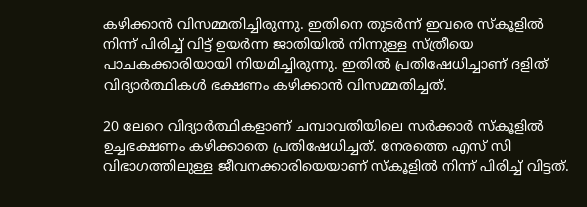കഴിക്കാന്‍ വിസമ്മതിച്ചിരുന്നു. ഇതിനെ തുടര്‍ന്ന് ഇവരെ സ്കൂളില്‍ നിന്ന് പിരിച്ച്‌ വിട്ട് ഉയര്‍ന്ന ജാതിയില്‍ നിന്നുള്ള സ്ത്രീയെ പാചകക്കാരിയായി നിയമിച്ചിരുന്നു. ഇതില്‍ പ്രതിഷേധിച്ചാണ് ദളിത് വിദ്യാര്‍ത്ഥികള്‍ ഭക്ഷണം കഴിക്കാന്‍ വിസമ്മതിച്ചത്.

20 ലേറെ വിദ്യാര്‍ത്ഥികളാണ് ചമ്പാവതിയിലെ സര്‍ക്കാര്‍ സ്കൂളില്‍ ഉച്ചഭക്ഷണം കഴിക്കാതെ പ്രതിഷേധിച്ചത്. നേരത്തെ എസ് സി വിഭാഗത്തിലുള്ള ജീവനക്കാരിയെയാണ് സ്കൂളില്‍ നിന്ന് പിരിച്ച്‌ വിട്ടത്.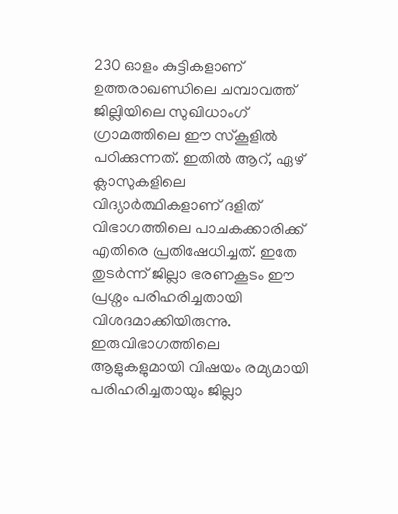230 ഓളം കുട്ടികളാണ് ഉത്തരാഖണ്ഡിലെ ചമ്പാവത്ത് ജില്ലിയിലെ സുഖിധാംഗ് ഗ്രാമത്തിലെ ഈ സ്കൂളില്‍ പഠിക്കുന്നത്. ഇതില്‍ ആറ്, ഏഴ് ക്ലാസുകളിലെ വിദ്യാര്‍ത്ഥികളാണ് ദളിത് വിഭാഗത്തിലെ പാചകക്കാരിക്ക് എതിരെ പ്രതിഷേധിച്ചത്. ഇതേ തുടര്‍ന്ന് ജില്ലാ ഭരണകൂടം ഈ പ്രശ്നം പരിഹരിച്ചതായി വിശദമാക്കിയിരുന്നു. ഇരുവിഭാഗത്തിലെ ആളുകളുമായി വിഷയം രമ്യമായി പരിഹരിച്ചതായും ജില്ലാ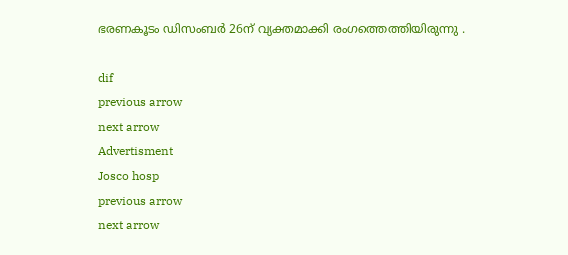ഭരണകൂടം ഡിസംബര്‍ 26ന് വ്യക്തമാക്കി രംഗത്തെത്തിയിരുന്നു .

dif
previous arrow
next arrow
Advertisment
Josco hosp
previous arrow
next arrow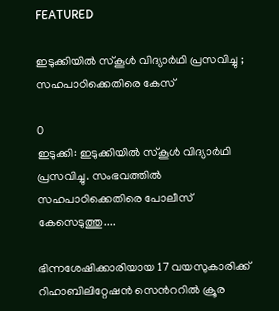FEATURED

ഇടുക്കിയിൽ സ്കൂൾ വിദ്യാർഥി പ്രസവിച്ചു ; സഹപാഠിക്കെതിരെ കേസ്

0
ഇടുക്കി: ഇടുക്കിയിൽ സ്കൂൾ വിദ്യാർഥി പ്രസവിച്ചു. സംഭവത്തിൽ സഹപാഠിക്കെതിരെ പോലീസ് കേസെടുത്തു....

ഭിന്നശേഷിക്കാരിയായ 17 വയസുകാരിക്ക് റിഹാബിലിറ്റേഷൻ സെൻററിൽ ക്രൂര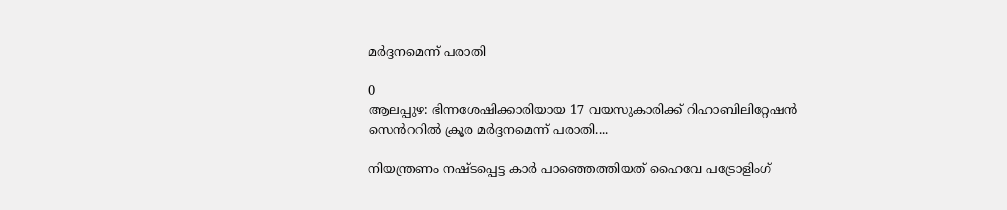മർദ്ദനമെന്ന് പരാതി

0
ആലപ്പുഴ: ഭിന്നശേഷിക്കാരിയായ 17 വയസുകാരിക്ക് റിഹാബിലിറ്റേഷൻ സെൻററിൽ ക്രൂര മർദ്ദനമെന്ന് പരാതി....

നിയന്ത്രണം നഷ്ടപ്പെട്ട കാർ പാഞ്ഞെത്തിയത് ഹൈവേ പട്രോളിംഗ്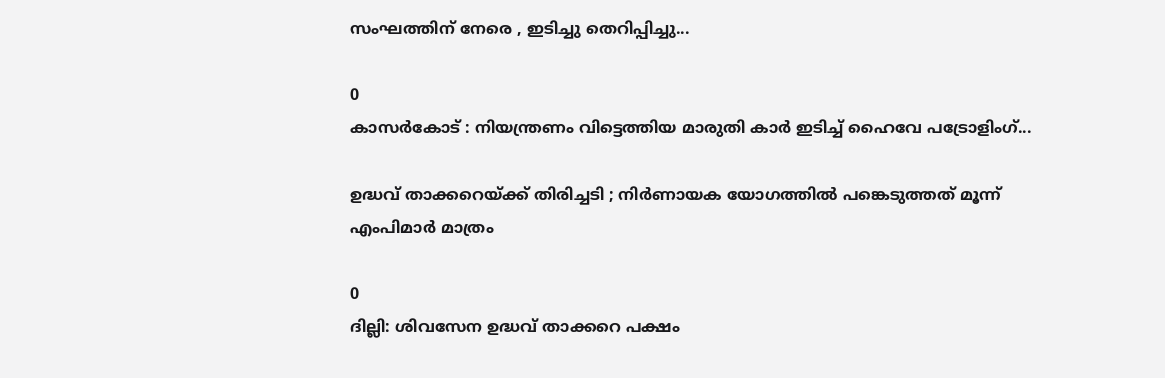സംഘത്തിന് നേരെ , ഇടിച്ചു തെറിപ്പിച്ചു...

0
കാസർകോട് : നിയന്ത്രണം വിട്ടെത്തിയ മാരുതി കാർ ഇടിച്ച് ഹൈവേ പട്രോളിംഗ്...

ഉദ്ധവ് താക്കറെയ്ക്ക് തിരിച്ചടി ; നിർണായക യോഗത്തിൽ പങ്കെടുത്തത് മൂന്ന് എംപിമാർ മാത്രം

0
ദില്ലി: ശിവസേന ഉദ്ധവ് താക്കറെ പക്ഷം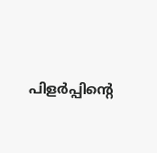പിളർപ്പിന്റെ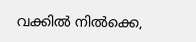വക്കിൽ നിൽക്കെ,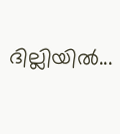ദില്ലിയിൽ...